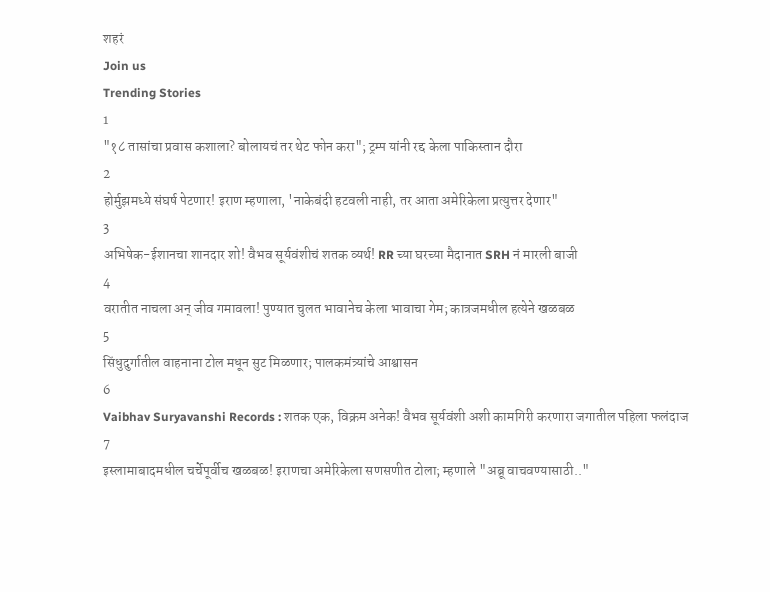शहरं
Join us
Trending Stories
1
"१८ तासांचा प्रवास कशाला? बोलायचं तर थेट फोन करा"; ट्रम्प यांनी रद्द केला पाकिस्तान दौरा
2
होर्मुझमध्ये संघर्ष पेटणार! इराण म्हणाला, 'नाकेबंदी हटवली नाही, तर आता अमेरिकेला प्रत्युत्तर देणार"
3
अभिषेक-ईशानचा शानदार शो! वैभव सूर्यवंशीचं शतक व्यर्थ! RR च्या घरच्या मैदानात SRH नं मारली बाजी
4
वरातीत नाचला अन् जीव गमावला! पुण्यात चुलत भावानेच केला भावाचा गेम; कात्रजमधील हत्येने खळबळ
5
सिंधुदुर्गातील वाहनाना टोल मधून सुट मिळणार; पालकमंत्र्यांचे आश्वासन
6
Vaibhav Suryavanshi Records : शतक एक, विक्रम अनेक! वैभव सूर्यवंशी अशी कामगिरी करणारा जगातील पहिला फलंदाज
7
इस्लामाबादमधील चर्चेपूर्वीच खळबळ! इराणचा अमेरिकेला सणसणीत टोला; म्हणाले "अब्रू वाचवण्यासाठी.."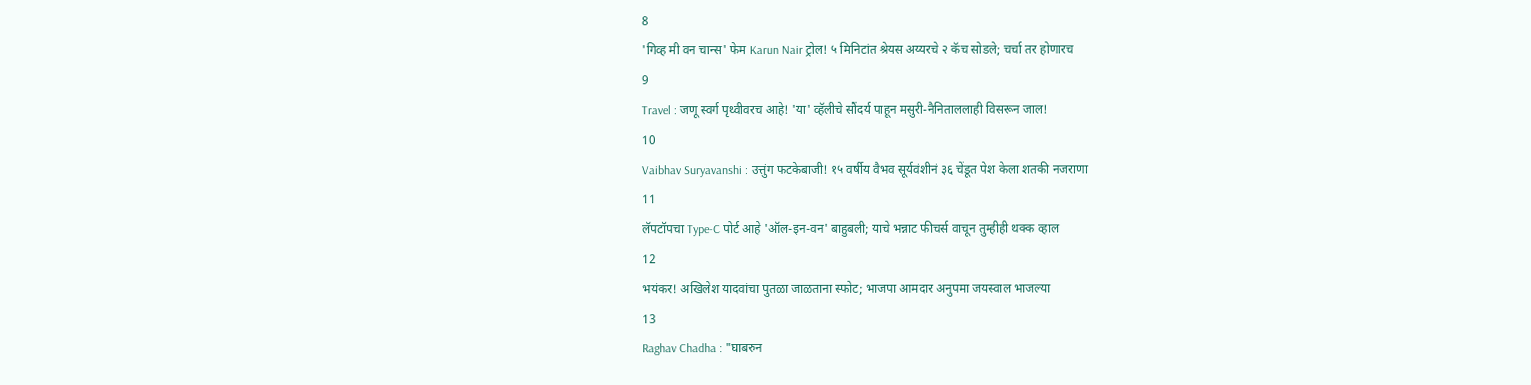8
'गिव्ह मी वन चान्स' फेम Karun Nair ट्रोल! ५ मिनिटांत श्रेयस अय्यरचे २ कॅच सोडले; चर्चा तर होणारच
9
Travel : जणू स्वर्ग पृथ्वीवरच आहे! 'या' व्हॅलीचे सौंदर्य पाहून मसुरी-नैनिताललाही विसरून जाल!
10
Vaibhav Suryavanshi : उत्तुंग फटकेबाजी! १५ वर्षीय वैभव सूर्यवंशीनं ३६ चेंडूत पेश केला शतकी नजराणा
11
लॅपटॉपचा Type-C पोर्ट आहे 'ऑल-इन-वन' बाहुबली; याचे भन्नाट फीचर्स वाचून तुम्हीही थक्क व्हाल
12
भयंकर! अखिलेश यादवांचा पुतळा जाळताना स्फोट; भाजपा आमदार अनुपमा जयस्वाल भाजल्या
13
Raghav Chadha : "घाबरुन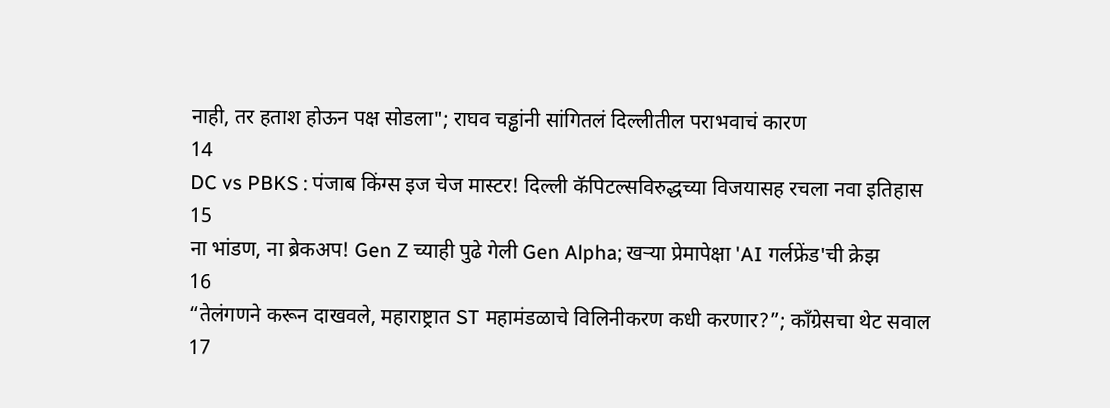नाही, तर हताश होऊन पक्ष सोडला"; राघव चड्ढांनी सांगितलं दिल्लीतील पराभवाचं कारण
14
DC vs PBKS : पंजाब किंग्स इज चेज मास्टर! दिल्ली कॅपिटल्सविरुद्धच्या विजयासह रचला नवा इतिहास
15
ना भांडण, ना ब्रेकअप! Gen Z च्याही पुढे गेली Gen Alpha; खऱ्या प्रेमापेक्षा 'AI गर्लफ्रेंड'ची क्रेझ
16
“तेलंगणने करून दाखवले, महाराष्ट्रात ST महामंडळाचे विलिनीकरण कधी करणार?”; काँग्रेसचा थेट सवाल
17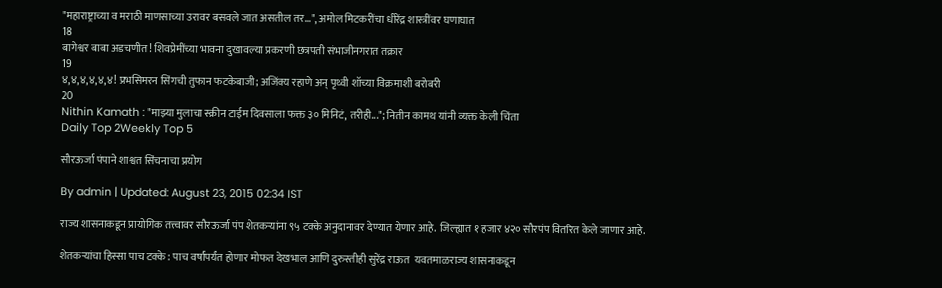"महाराष्ट्राच्या व मराठी माणसाच्या उरावर बसवले जात असतील तर...", अमोल मिटकरींचा धीरेंद्र शास्त्रींवर घणाघात
18
बागेश्वर बाबा अडचणीत! शिवप्रेमींच्या भावना दुखावल्या प्रकरणी छत्रपती संभाजीनगरात तक्रार
19
४,४,४,४,४,४! प्रभसिमरन सिंगची तुफान फटकेबाजी; अजिंक्य रहाणे अन् पृथ्वी शॉच्या विक्रमाशी बरोबरी
20
Nithin Kamath : "माझ्या मुलाचा स्क्रीन टाईम दिवसाला फक्त ३० मिनिटं, तरीही..."; नितीन कामथ यांनी व्यक्त केली चिंता
Daily Top 2Weekly Top 5

सौरऊर्जा पंपाने शाश्वत सिंचनाचा प्रयोग

By admin | Updated: August 23, 2015 02:34 IST

राज्य शासनाकडून प्रायोगिक तत्त्वावर सौरऊर्जा पंप शेतकऱ्यांना ९५ टक्के अनुदानावर देण्यात येणार आहे. जिल्ह्यात १ हजार ४२० सौरपंप वितरित केले जाणार आहे.

शेतकऱ्यांचा हिस्सा पाच टक्के : पाच वर्षांपर्यंत होणार मोफत देखभाल आणि दुरुस्तीही सुरेंद्र राऊत  यवतमाळराज्य शासनाकडून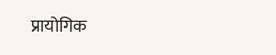प्रायोगिक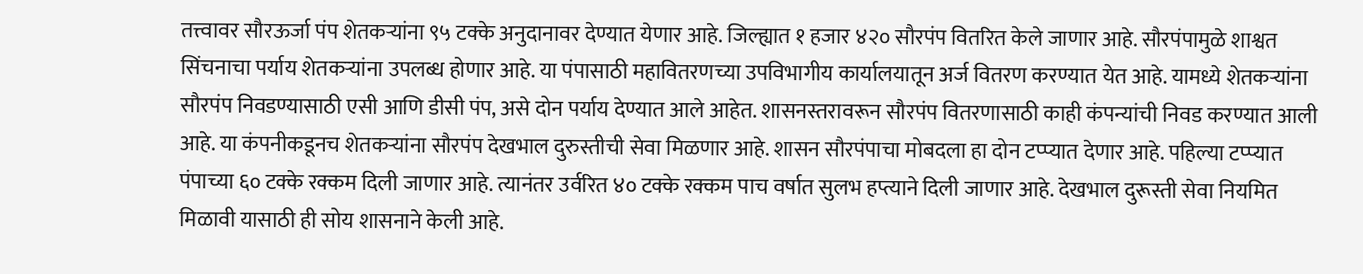तत्त्वावर सौरऊर्जा पंप शेतकऱ्यांना ९५ टक्के अनुदानावर देण्यात येणार आहे. जिल्ह्यात १ हजार ४२० सौरपंप वितरित केले जाणार आहे. सौरपंपामुळे शाश्वत सिंचनाचा पर्याय शेतकऱ्यांना उपलब्ध होणार आहे. या पंपासाठी महावितरणच्या उपविभागीय कार्यालयातून अर्ज वितरण करण्यात येत आहे. यामध्ये शेतकऱ्यांना सौरपंप निवडण्यासाठी एसी आणि डीसी पंप, असे दोन पर्याय देण्यात आले आहेत. शासनस्तरावरून सौरपंप वितरणासाठी काही कंपन्यांची निवड करण्यात आली आहे. या कंपनीकडूनच शेतकऱ्यांना सौरपंप देखभाल दुरुस्तीची सेवा मिळणार आहे. शासन सौरपंपाचा मोबदला हा दोन टप्प्यात देणार आहे. पहिल्या टप्प्यात पंपाच्या ६० टक्के रक्कम दिली जाणार आहे. त्यानंतर उर्वरित ४० टक्के रक्कम पाच वर्षात सुलभ हप्त्याने दिली जाणार आहे. देखभाल दुरूस्ती सेवा नियमित मिळावी यासाठी ही सोय शासनाने केली आहे.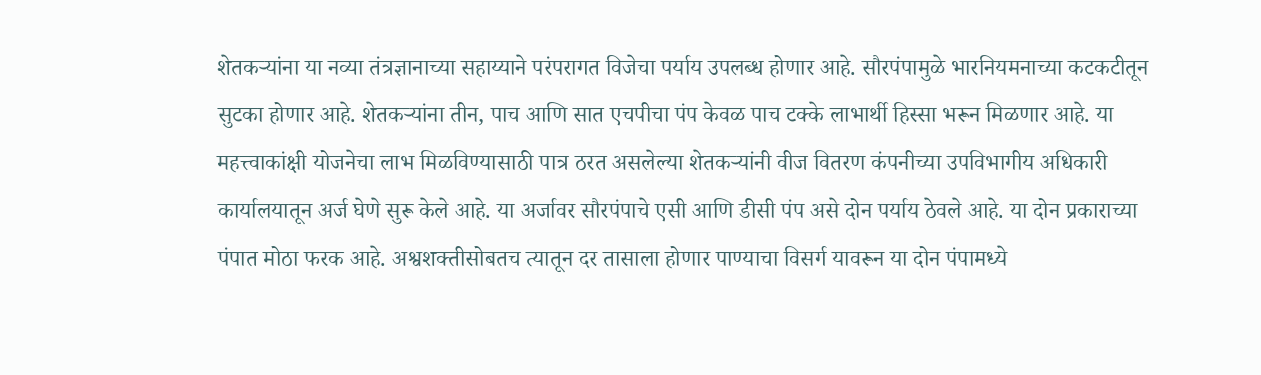शेतकऱ्यांना या नव्या तंत्रज्ञानाच्या सहाय्याने परंपरागत विजेचा पर्याय उपलब्ध होणार आहे. सौरपंपामुळे भारनियमनाच्या कटकटीतून सुटका होणार आहे. शेतकऱ्यांना तीन, पाच आणि सात एचपीचा पंप केवळ पाच टक्के लाभार्थी हिस्सा भरून मिळणार आहे. या महत्त्वाकांक्षी योजनेचा लाभ मिळविण्यासाठी पात्र ठरत असलेल्या शेतकऱ्यांनी वीज वितरण कंपनीच्या उपविभागीय अधिकारी कार्यालयातून अर्ज घेणे सुरू केले आहे. या अर्जावर सौरपंपाचे एसी आणि डीसी पंप असे दोन पर्याय ठेवले आहे. या दोन प्रकाराच्या पंपात मोठा फरक आहे. अश्वशक्तीसोबतच त्यातून दर तासाला होणार पाण्याचा विसर्ग यावरून या दोन पंपामध्ये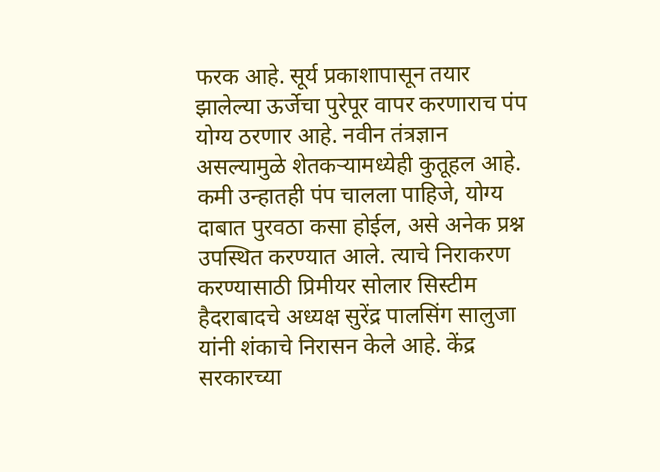फरक आहे. सूर्य प्रकाशापासून तयार झालेल्या ऊर्जेचा पुरेपूर वापर करणाराच पंप योग्य ठरणार आहे. नवीन तंत्रज्ञान असल्यामुळे शेतकऱ्यामध्येही कुतूहल आहे. कमी उन्हातही पंप चालला पाहिजे, योग्य दाबात पुरवठा कसा होईल, असे अनेक प्रश्न उपस्थित करण्यात आले. त्याचे निराकरण करण्यासाठी प्रिमीयर सोलार सिस्टीम हैदराबादचे अध्यक्ष सुरेंद्र पालसिंग सालुजा यांनी शंकाचे निरासन केले आहे. केंद्र सरकारच्या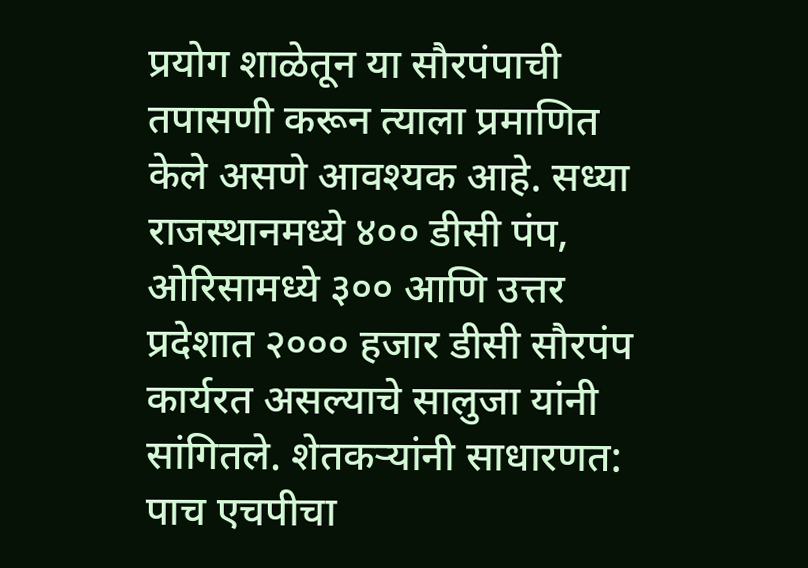प्रयोग शाळेतून या सौरपंपाची तपासणी करून त्याला प्रमाणित केले असणे आवश्यक आहे. सध्या राजस्थानमध्ये ४०० डीसी पंप, ओरिसामध्ये ३०० आणि उत्तर प्रदेशात २००० हजार डीसी सौरपंप कार्यरत असल्याचे सालुजा यांनी सांगितले. शेतकऱ्यांनी साधारणत: पाच एचपीचा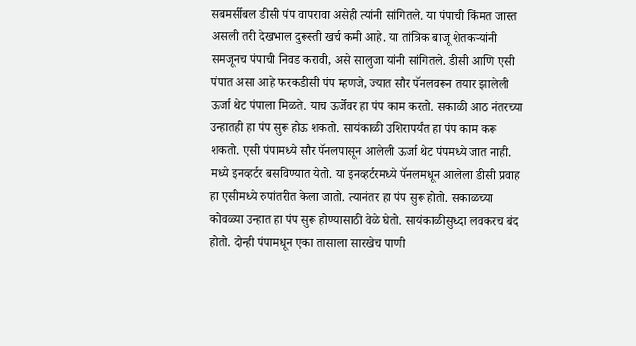सबमर्सीबल डीसी पंप वापरावा असेही त्यांनी सांगितले. या पंपाची किंमत जास्त असली तरी देखभाल दुरूस्ती खर्च कमी आहे. या तांत्रिक बाजू शेतकऱ्यांनी समजूनच पंपाची निवड करावी, असे सालुजा यांनी सांगितले. डीसी आणि एसी पंपात असा आहे फरकडीसी पंप म्हणजे, ज्यात सौर पॅनलवरून तयार झालेली ऊर्जा थेट पंपाला मिळते. याच ऊर्जेवर हा पंप काम करतो. सकाळी आठ नंतरच्या उन्हातही हा पंप सुरू होऊ शकतो. सायंकाळी उशिरापर्यंत हा पंप काम करू शकतो. एसी पंपामध्ये सौर पॅनलपासून आलेली ऊर्जा थेट पंपमध्ये जात नाही. मध्ये इनव्हर्टर बसविण्यात येतो. या इनव्हर्टरमध्ये पॅनलमधून आलेला डीसी प्रवाह हा एसीमध्ये रुपांतरीत केला जातो. त्यानंतर हा पंप सुरू होतो. सकाळच्या कोवळ्या उन्हात हा पंप सुरू होण्यासाठी वेळे घेतो. सायंकाळीसुध्दा लवकरच बंद होतो. दोन्ही पंपामधून एका तासाला सारखेच पाणी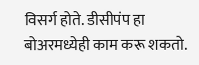विसर्ग होते. डीसीपंप हा बोअरमध्येही काम करू शकतो.